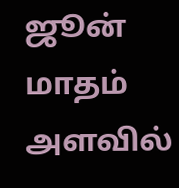ஜூன் மாதம் அளவில்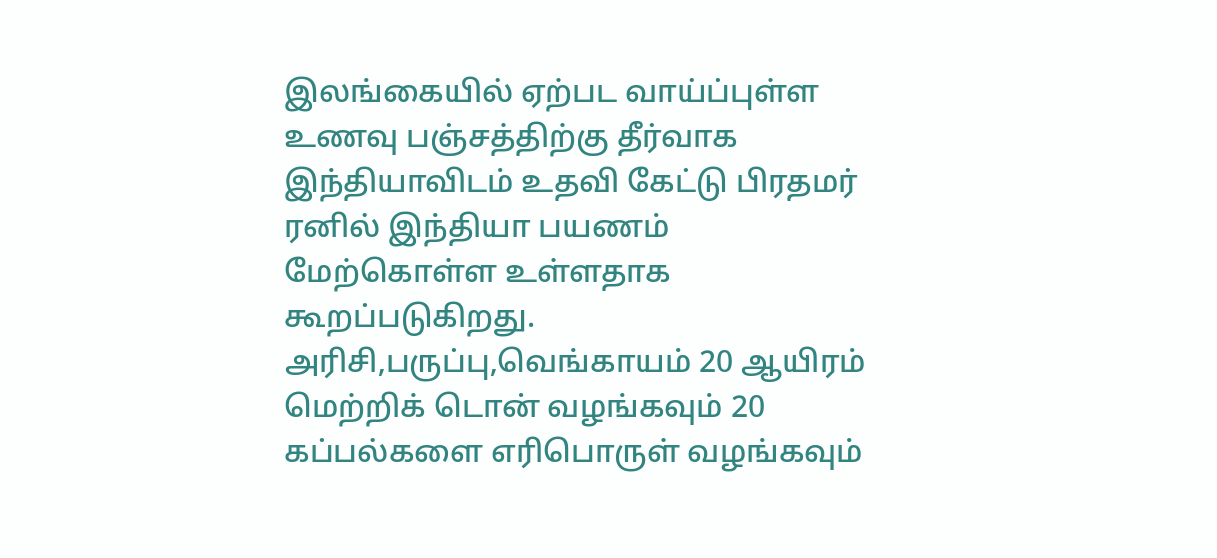இலங்கையில் ஏற்பட வாய்ப்புள்ள உணவு பஞ்சத்திற்கு தீர்வாக இந்தியாவிடம் உதவி கேட்டு பிரதமர் ரனில் இந்தியா பயணம் மேற்கொள்ள உள்ளதாக கூறப்படுகிறது.
அரிசி,பருப்பு,வெங்காயம் 20 ஆயிரம் மெற்றிக் டொன் வழங்கவும் 20 கப்பல்களை எரிபொருள் வழங்கவும்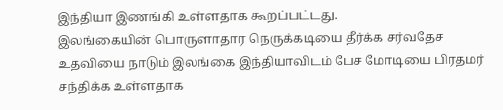இந்தியா இணங்கி உள்ளதாக கூறப்பட்டது.
இலங்கையின் பொருளாதார நெருக்கடியை தீர்க்க சர்வதேச உதவியை நாடும் இலங்கை இந்தியாவிடம் பேச மோடியை பிரதமர் சந்திக்க உள்ளதாக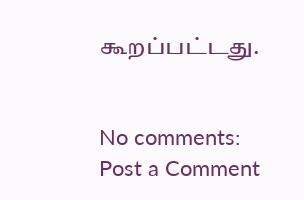கூறப்பட்டது.


No comments:
Post a Comment